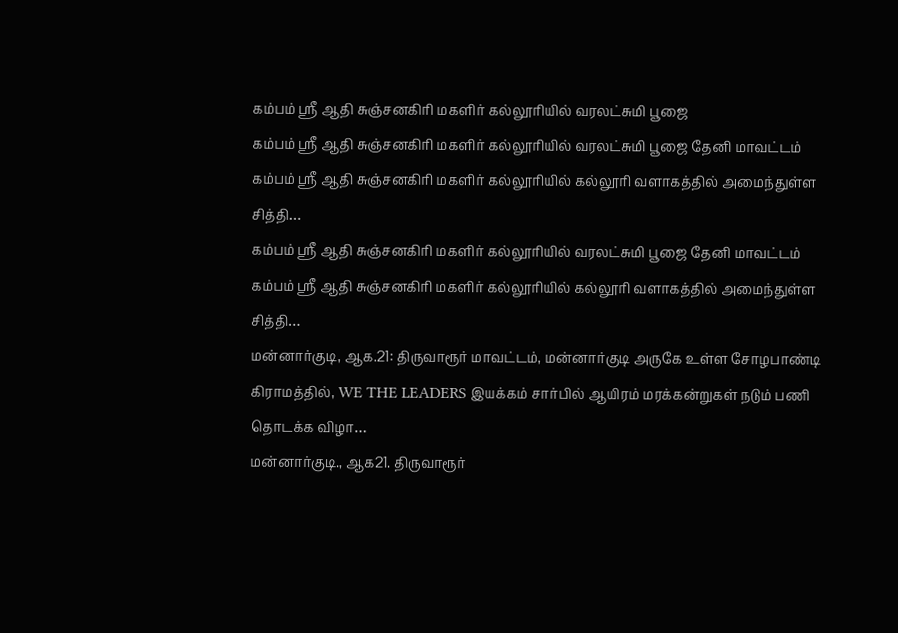கம்பம் ஸ்ரீ ஆதி சுஞ்சனகிரி மகளிர் கல்லூரியில் வரலட்சுமி பூஜை
கம்பம் ஸ்ரீ ஆதி சுஞ்சனகிரி மகளிர் கல்லூரியில் வரலட்சுமி பூஜை தேனி மாவட்டம் கம்பம் ஸ்ரீ ஆதி சுஞ்சனகிரி மகளிர் கல்லூரியில் கல்லூரி வளாகத்தில் அமைந்துள்ள சித்தி…
கம்பம் ஸ்ரீ ஆதி சுஞ்சனகிரி மகளிர் கல்லூரியில் வரலட்சுமி பூஜை தேனி மாவட்டம் கம்பம் ஸ்ரீ ஆதி சுஞ்சனகிரி மகளிர் கல்லூரியில் கல்லூரி வளாகத்தில் அமைந்துள்ள சித்தி…
மன்னார்குடி, ஆக.21: திருவாரூர் மாவட்டம், மன்னார்குடி அருகே உள்ள சோழபாண்டி கிராமத்தில், WE THE LEADERS இயக்கம் சார்பில் ஆயிரம் மரக்கன்றுகள் நடும் பணி தொடக்க விழா…
மன்னார்குடி., ஆக21. திருவாரூர்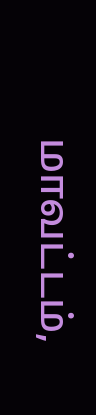மாவட்டம்,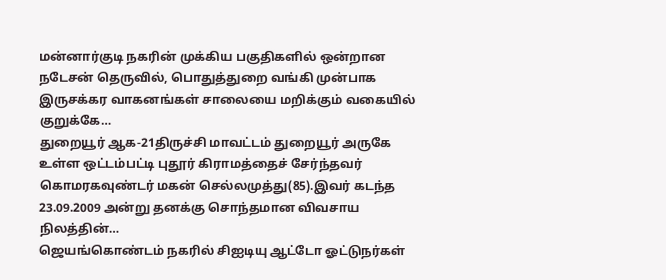மன்னார்குடி நகரின் முக்கிய பகுதிகளில் ஒன்றான நடேசன் தெருவில், பொதுத்துறை வங்கி முன்பாக இருசக்கர வாகனங்கள் சாலையை மறிக்கும் வகையில் குறுக்கே…
துறையூர் ஆக-21திருச்சி மாவட்டம் துறையூர் அருகே உள்ள ஒட்டம்பட்டி புதூர் கிராமத்தைச் சேர்ந்தவர் கொமரகவுண்டர் மகன் செல்லமுத்து(85).இவர் கடந்த 23.09.2009 அன்று தனக்கு சொந்தமான விவசாய நிலத்தின்…
ஜெயங்கொண்டம் நகரில் சிஐடியு ஆட்டோ ஓட்டுநர்கள்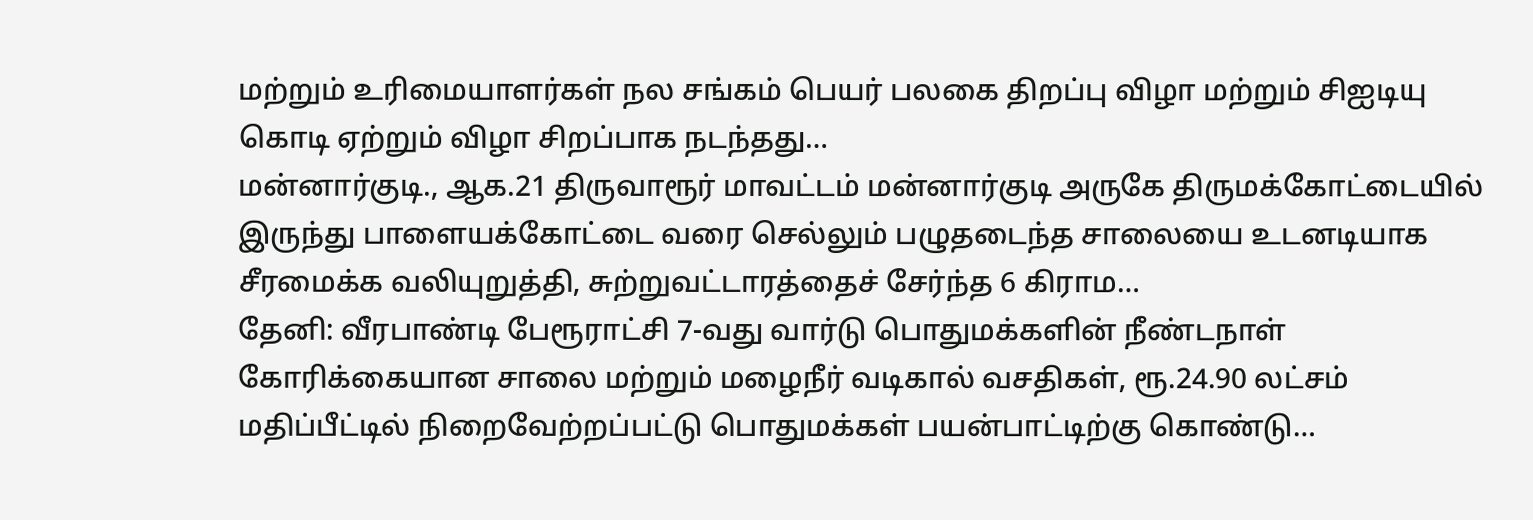மற்றும் உரிமையாளர்கள் நல சங்கம் பெயர் பலகை திறப்பு விழா மற்றும் சிஐடியு கொடி ஏற்றும் விழா சிறப்பாக நடந்தது…
மன்னார்குடி., ஆக.21 திருவாரூர் மாவட்டம் மன்னார்குடி அருகே திருமக்கோட்டையில் இருந்து பாளையக்கோட்டை வரை செல்லும் பழுதடைந்த சாலையை உடனடியாக சீரமைக்க வலியுறுத்தி, சுற்றுவட்டாரத்தைச் சேர்ந்த 6 கிராம…
தேனி: வீரபாண்டி பேரூராட்சி 7-வது வார்டு பொதுமக்களின் நீண்டநாள் கோரிக்கையான சாலை மற்றும் மழைநீர் வடிகால் வசதிகள், ரூ.24.90 லட்சம் மதிப்பீட்டில் நிறைவேற்றப்பட்டு பொதுமக்கள் பயன்பாட்டிற்கு கொண்டு…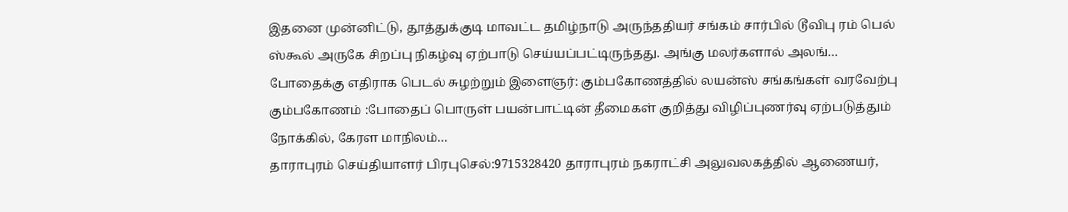இதனை முன்னிட்டு, தூத்துக்குடி மாவட்ட தமிழ்நாடு அருந்ததியர் சங்கம் சார்பில் டூவிபு ரம் பெல் ஸ்கூல் அருகே சிறப்பு நிகழ்வு ஏற்பாடு செய்யப்பட்டிருந்தது. அங்கு மலர்களால் அலங்…
போதைக்கு எதிராக பெடல் சுழற்றும் இளைஞர்: கும்பகோணத்தில் லயன்ஸ் சங்கங்கள் வரவேற்பு கும்பகோணம் :போதைப் பொருள் பயன்பாட்டின் தீமைகள் குறித்து விழிப்புணர்வு ஏற்படுத்தும் நோக்கில், கேரள மாநிலம்…
தாராபுரம் செய்தியாளர் பிரபுசெல்:9715328420 தாராபுரம் நகராட்சி அலுவலகத்தில் ஆணையர்,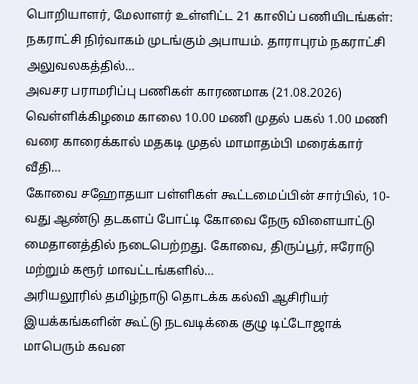பொறியாளர், மேலாளர் உள்ளிட்ட 21 காலிப் பணியிடங்கள்: நகராட்சி நிர்வாகம் முடங்கும் அபாயம். தாராபுரம் நகராட்சி அலுவலகத்தில்…
அவசர பராமரிப்பு பணிகள் காரணமாக (21.08.2026) வெள்ளிக்கிழமை காலை 10.00 மணி முதல் பகல் 1.00 மணி வரை காரைக்கால் மதகடி முதல் மாமாதம்பி மரைக்கார் வீதி…
கோவை சஹோதயா பள்ளிகள் கூட்டமைப்பின் சார்பில், 10-வது ஆண்டு தடகளப் போட்டி கோவை நேரு விளையாட்டு மைதானத்தில் நடைபெற்றது. கோவை, திருப்பூர், ஈரோடு மற்றும் கரூர் மாவட்டங்களில்…
அரியலூரில் தமிழ்நாடு தொடக்க கல்வி ஆசிரியர் இயக்கங்களின் கூட்டு நடவடிக்கை குழு டிட்டோஜாக் மாபெரும் கவன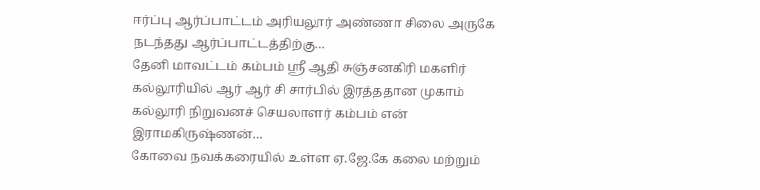ஈர்ப்பு ஆர்ப்பாட்டம் அரியலூர் அண்ணா சிலை அருகே நடந்தது ஆர்ப்பாட்டத்திற்கு…
தேனி மாவட்டம் கம்பம் ஸ்ரீ ஆதி சுஞ்சனகிரி மகளிர் கல்லூரியில் ஆர் ஆர் சி சார்பில் இரத்ததான முகாம் கல்லூரி நிறுவனச் செயலாளர் கம்பம் என் இராமகிருஷ்ணன்…
கோவை நவக்கரையில் உள்ள ஏ.ஜே.கே கலை மற்றும்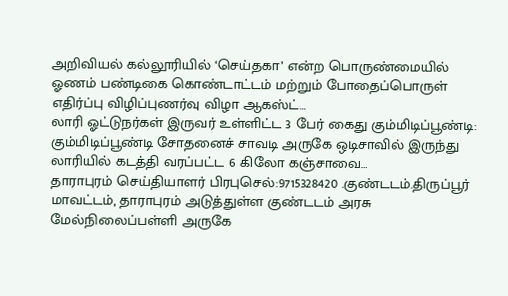அறிவியல் கல்லூரியில் ‘செய்தகா’ என்ற பொருண்மையில் ஓணம் பண்டிகை கொண்டாட்டம் மற்றும் போதைப்பொருள் எதிர்ப்பு விழிப்புணர்வு விழா ஆகஸ்ட்…
லாரி ஓட்டுநர்கள் இருவர் உள்ளிட்ட 3 பேர் கைது கும்மிடிப்பூண்டி: கும்மிடிப்பூண்டி சோதனைச் சாவடி அருகே ஒடிசாவில் இருந்து லாரியில் கடத்தி வரப்பட்ட 6 கிலோ கஞ்சாவை…
தாராபுரம் செய்தியாளர் பிரபுசெல்:9715328420 .குண்டடம்.திருப்பூர் மாவட்டம், தாராபுரம் அடுத்துள்ள குண்டடம் அரசு மேல்நிலைப்பள்ளி அருகே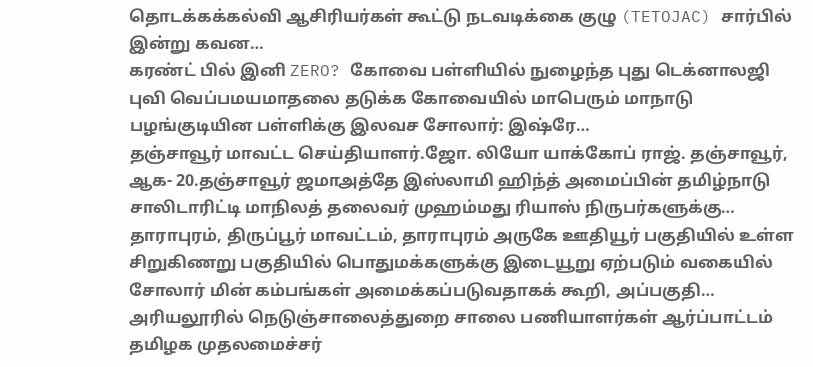தொடக்கக்கல்வி ஆசிரியர்கள் கூட்டு நடவடிக்கை குழு (TETOJAC) சார்பில் இன்று கவன…
கரண்ட் பில் இனி ZERO? கோவை பள்ளியில் நுழைந்த புது டெக்னாலஜி புவி வெப்பமயமாதலை தடுக்க கோவையில் மாபெரும் மாநாடு பழங்குடியின பள்ளிக்கு இலவச சோலார்: இஷ்ரே…
தஞ்சாவூர் மாவட்ட செய்தியாளர்.ஜோ. லியோ யாக்கோப் ராஜ். தஞ்சாவூர், ஆக- 20.தஞ்சாவூர் ஜமாஅத்தே இஸ்லாமி ஹிந்த் அமைப்பின் தமிழ்நாடு சாலிடாரிட்டி மாநிலத் தலைவர் முஹம்மது ரியாஸ் நிருபர்களுக்கு…
தாராபுரம், திருப்பூர் மாவட்டம், தாராபுரம் அருகே ஊதியூர் பகுதியில் உள்ள சிறுகிணறு பகுதியில் பொதுமக்களுக்கு இடையூறு ஏற்படும் வகையில் சோலார் மின் கம்பங்கள் அமைக்கப்படுவதாகக் கூறி, அப்பகுதி…
அரியலூரில் நெடுஞ்சாலைத்துறை சாலை பணியாளர்கள் ஆர்ப்பாட்டம் தமிழக முதலமைச்சர்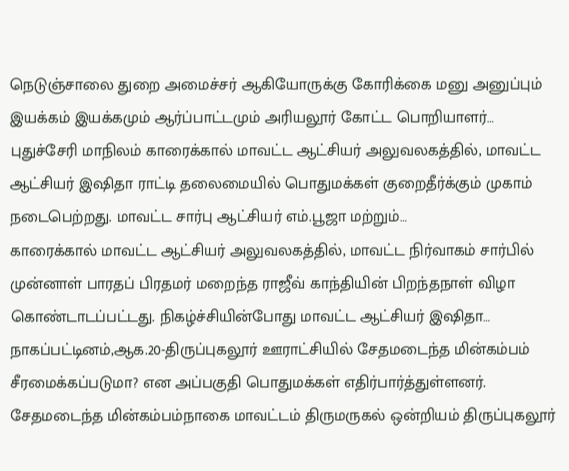நெடுஞ்சாலை துறை அமைச்சர் ஆகியோருக்கு கோரிக்கை மனு அனுப்பும் இயக்கம் இயக்கமும் ஆர்ப்பாட்டமும் அரியலூர் கோட்ட பொறியாளர்…
புதுச்சேரி மாநிலம் காரைக்கால் மாவட்ட ஆட்சியர் அலுவலகத்தில், மாவட்ட ஆட்சியர் இஷிதா ராட்டி தலைமையில் பொதுமக்கள் குறைதீர்க்கும் முகாம் நடைபெற்றது. மாவட்ட சார்பு ஆட்சியர் எம்.பூஜா மற்றும்…
காரைக்கால் மாவட்ட ஆட்சியர் அலுவலகத்தில், மாவட்ட நிர்வாகம் சார்பில் முன்னாள் பாரதப் பிரதமர் மறைந்த ராஜீவ் காந்தியின் பிறந்தநாள் விழா கொண்டாடப்பட்டது. நிகழ்ச்சியின்போது மாவட்ட ஆட்சியர் இஷிதா…
நாகப்பட்டினம்,ஆக.20-திருப்புகலூர் ஊராட்சியில் சேதமடைந்த மின்கம்பம் சீரமைக்கப்படுமா? என அப்பகுதி பொதுமக்கள் எதிர்பார்த்துள்ளனர். சேதமடைந்த மின்கம்பம்நாகை மாவட்டம் திருமருகல் ஒன்றியம் திருப்புகலூர்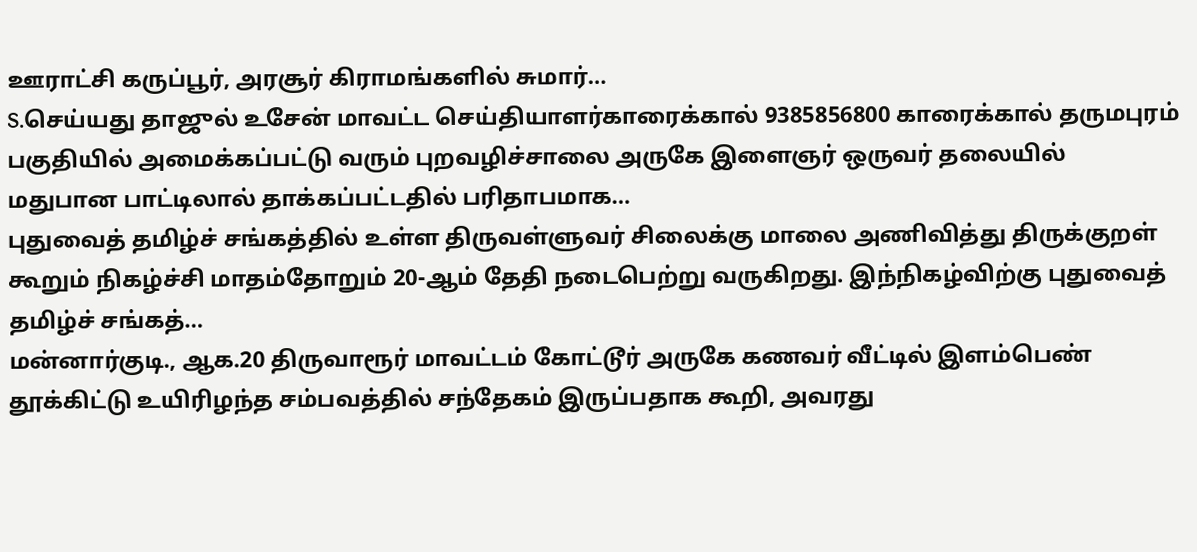ஊராட்சி கருப்பூர், அரசூர் கிராமங்களில் சுமார்…
S.செய்யது தாஜுல் உசேன் மாவட்ட செய்தியாளர்காரைக்கால் 9385856800 காரைக்கால் தருமபுரம் பகுதியில் அமைக்கப்பட்டு வரும் புறவழிச்சாலை அருகே இளைஞர் ஒருவர் தலையில் மதுபான பாட்டிலால் தாக்கப்பட்டதில் பரிதாபமாக…
புதுவைத் தமிழ்ச் சங்கத்தில் உள்ள திருவள்ளுவர் சிலைக்கு மாலை அணிவித்து திருக்குறள் கூறும் நிகழ்ச்சி மாதம்தோறும் 20-ஆம் தேதி நடைபெற்று வருகிறது. இந்நிகழ்விற்கு புதுவைத் தமிழ்ச் சங்கத்…
மன்னார்குடி., ஆக.20 திருவாரூர் மாவட்டம் கோட்டூர் அருகே கணவர் வீட்டில் இளம்பெண் தூக்கிட்டு உயிரிழந்த சம்பவத்தில் சந்தேகம் இருப்பதாக கூறி, அவரது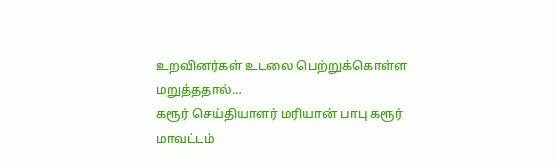உறவினர்கள் உடலை பெற்றுக்கொள்ள மறுத்ததால்…
கரூர் செய்தியாளர் மரியான் பாபு கரூர் மாவட்டம்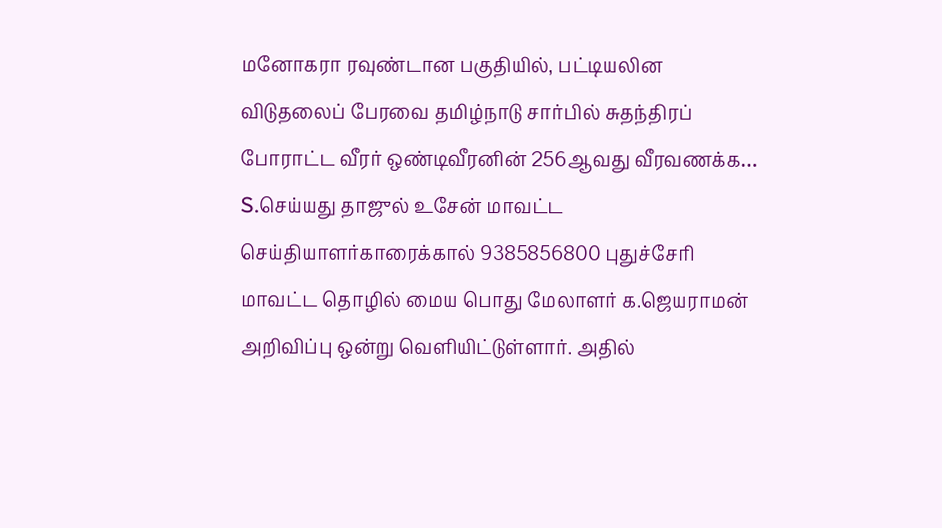மனோகரா ரவுண்டான பகுதியில், பட்டியலின விடுதலைப் பேரவை தமிழ்நாடு சார்பில் சுதந்திரப் போராட்ட வீரர் ஒண்டிவீரனின் 256ஆவது வீரவணக்க…
S.செய்யது தாஜுல் உசேன் மாவட்ட செய்தியாளர்காரைக்கால் 9385856800 புதுச்சேரி மாவட்ட தொழில் மைய பொது மேலாளர் க.ஜெயராமன் அறிவிப்பு ஒன்று வெளியிட்டுள்ளார். அதில்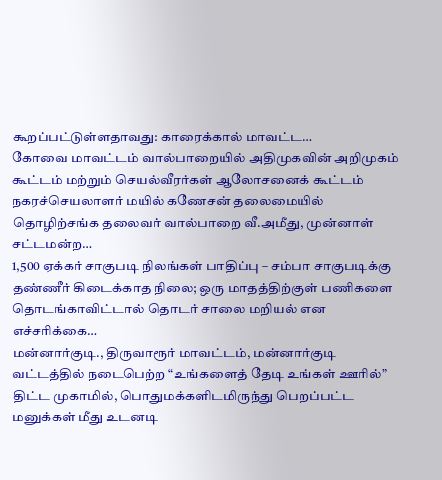கூறப்பட்டுள்ளதாவது: காரைக்கால் மாவட்ட…
கோவை மாவட்டம் வால்பாறையில் அதிமுகவின் அறிமுகம் கூட்டம் மற்றும் செயல்வீரர்கள் ஆலோசனைக் கூட்டம் நகரச்செயலாளர் மயில் கணேசன் தலைமையில் தொழிற்சங்க தலைவர் வால்பாறை வீ.அமீது, முன்னாள் சட்டமன்ற…
1,500 ஏக்கர் சாகுபடி நிலங்கள் பாதிப்பு – சம்பா சாகுபடிக்கு தண்ணீர் கிடைக்காத நிலை; ஒரு மாதத்திற்குள் பணிகளை தொடங்காவிட்டால் தொடர் சாலை மறியல் என எச்சரிக்கை…
மன்னார்குடி., திருவாரூர் மாவட்டம், மன்னார்குடி வட்டத்தில் நடைபெற்ற “உங்களைத் தேடி உங்கள் ஊரில்” திட்ட முகாமில், பொதுமக்களிடமிருந்து பெறப்பட்ட மனுக்கள் மீது உடனடி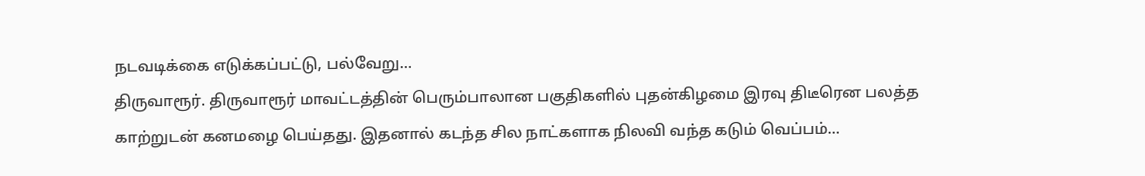நடவடிக்கை எடுக்கப்பட்டு, பல்வேறு…
திருவாரூர். திருவாரூர் மாவட்டத்தின் பெரும்பாலான பகுதிகளில் புதன்கிழமை இரவு திடீரென பலத்த காற்றுடன் கனமழை பெய்தது. இதனால் கடந்த சில நாட்களாக நிலவி வந்த கடும் வெப்பம்…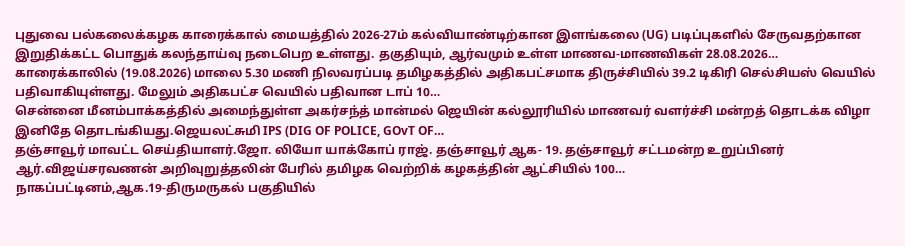புதுவை பல்கலைக்கழக காரைக்கால் மையத்தில் 2026-27ம் கல்வியாண்டிற்கான இளங்கலை (UG) படிப்புகளில் சேருவதற்கான இறுதிக்கட்ட பொதுக் கலந்தாய்வு நடைபெற உள்ளது. தகுதியும், ஆர்வமும் உள்ள மாணவ-மாணவிகள் 28.08.2026…
காரைக்காலில் (19.08.2026) மாலை 5.30 மணி நிலவரப்படி தமிழகத்தில் அதிகபட்சமாக திருச்சியில் 39.2 டிகிரி செல்சியஸ் வெயில் பதிவாகியுள்ளது. மேலும் அதிகபட்ச வெயில் பதிவான டாப் 10…
சென்னை மீனம்பாக்கத்தில் அமைந்துள்ள அகர்சந்த் மான்மல் ஜெயின் கல்லூரியில் மாணவர் வளர்ச்சி மன்றத் தொடக்க விழா இனிதே தொடங்கியது.ஜெயலட்சுமி IPS (DIG OF POLICE, GOvT OF…
தஞ்சாவூர் மாவட்ட செய்தியாளர்.ஜோ. லியோ யாக்கோப் ராஜ். தஞ்சாவூர் ஆக- 19. தஞ்சாவூர் சட்டமன்ற உறுப்பினர் ஆர்.விஜய்சரவணன் அறிவுறுத்தலின் பேரில் தமிழக வெற்றிக் கழகத்தின் ஆட்சியில் 100…
நாகப்பட்டினம்,ஆக.19-திருமருகல் பகுதியில்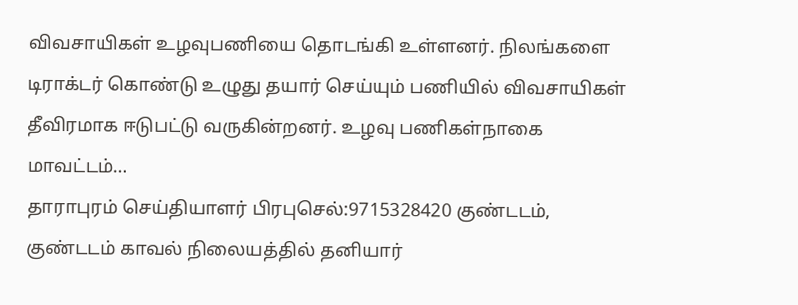விவசாயிகள் உழவுபணியை தொடங்கி உள்ளனர். நிலங்களை டிராக்டர் கொண்டு உழுது தயார் செய்யும் பணியில் விவசாயிகள் தீவிரமாக ஈடுபட்டு வருகின்றனர். உழவு பணிகள்நாகை மாவட்டம்…
தாராபுரம் செய்தியாளர் பிரபுசெல்:9715328420 குண்டடம், குண்டடம் காவல் நிலையத்தில் தனியார்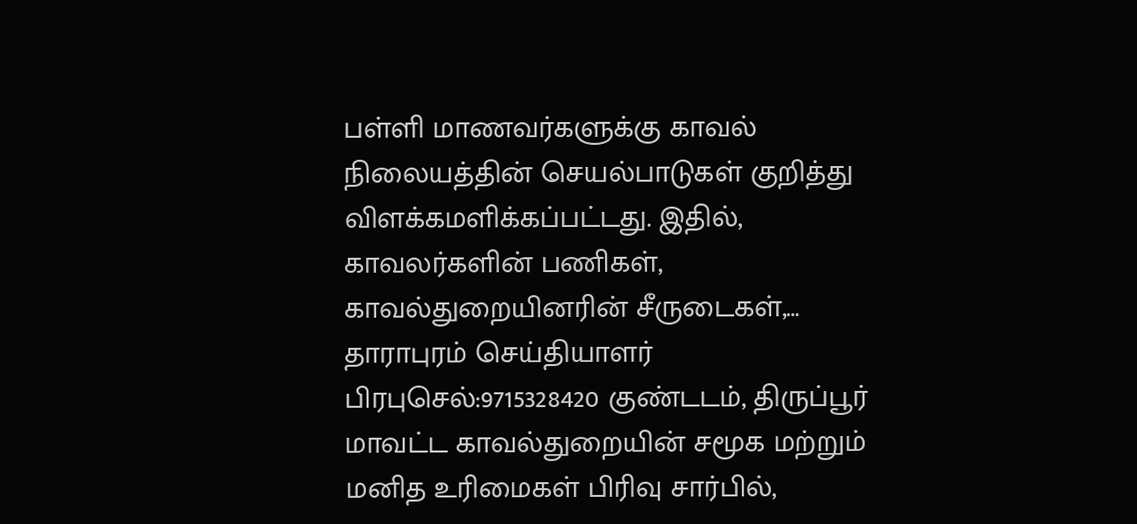பள்ளி மாணவர்களுக்கு காவல் நிலையத்தின் செயல்பாடுகள் குறித்து விளக்கமளிக்கப்பட்டது. இதில், காவலர்களின் பணிகள், காவல்துறையினரின் சீருடைகள்,…
தாராபுரம் செய்தியாளர் பிரபுசெல்:9715328420 குண்டடம், திருப்பூர் மாவட்ட காவல்துறையின் சமூக மற்றும் மனித உரிமைகள் பிரிவு சார்பில்,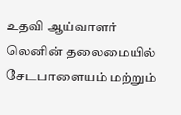உதவி ஆய்வாளர் லெனின் தலைமையில் சேடபாளையம் மற்றும்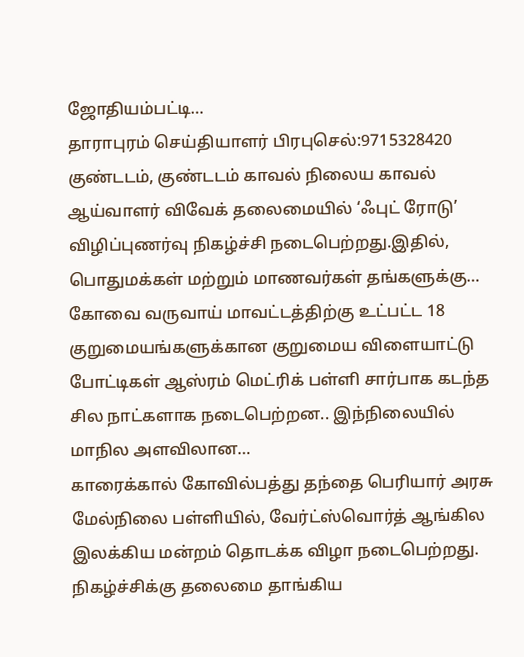ஜோதியம்பட்டி…
தாராபுரம் செய்தியாளர் பிரபுசெல்:9715328420 குண்டடம், குண்டடம் காவல் நிலைய காவல் ஆய்வாளர் விவேக் தலைமையில் ‘ஃபுட் ரோடு’ விழிப்புணர்வு நிகழ்ச்சி நடைபெற்றது.இதில், பொதுமக்கள் மற்றும் மாணவர்கள் தங்களுக்கு…
கோவை வருவாய் மாவட்டத்திற்கு உட்பட்ட 18 குறுமையங்களுக்கான குறுமைய விளையாட்டு போட்டிகள் ஆஸ்ரம் மெட்ரிக் பள்ளி சார்பாக கடந்த சில நாட்களாக நடைபெற்றன.. இந்நிலையில் மாநில அளவிலான…
காரைக்கால் கோவில்பத்து தந்தை பெரியார் அரசு மேல்நிலை பள்ளியில், வேர்ட்ஸ்வொர்த் ஆங்கில இலக்கிய மன்றம் தொடக்க விழா நடைபெற்றது. நிகழ்ச்சிக்கு தலைமை தாங்கிய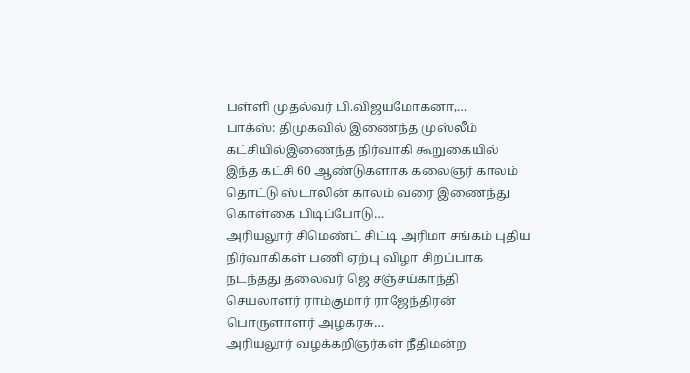பள்ளி முதல்வர் பி.விஜயமோகனா,…
பாக்ஸ்: திமுகவில் இணைந்த முஸ்லீம் கட்சியில்இணைந்த நிர்வாகி கூறுகையில் இந்த கட்சி 60 ஆண்டுகளாக கலைஞர் காலம் தொட்டு ஸ்டாலின் காலம் வரை இணைந்து கொள்கை பிடிப்போடு…
அரியலூர் சிமெண்ட் சிட்டி அரிமா சங்கம் புதிய நிர்வாகிகள் பணி ஏற்பு விழா சிறப்பாக நடந்தது தலைவர் ஜெ சஞ்சய்காந்தி செயலாளர் ராம்குமார் ராஜேந்திரன் பொருளாளர் அழகரசு…
அரியலூர் வழக்கறிஞர்கள் நீதிமன்ற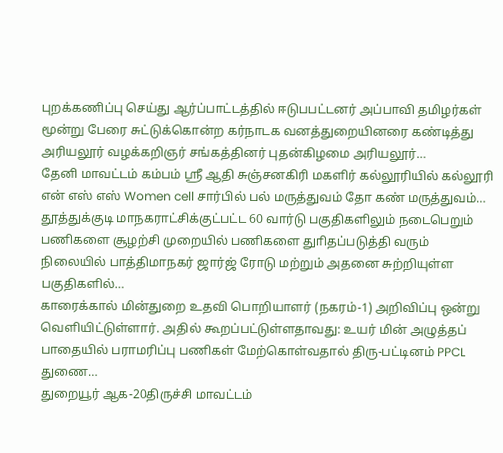புறக்கணிப்பு செய்து ஆர்ப்பாட்டத்தில் ஈடுபபட்டனர் அப்பாவி தமிழர்கள் மூன்று பேரை சுட்டுக்கொன்ற கர்நாடக வனத்துறையினரை கண்டித்து அரியலூர் வழக்கறிஞர் சங்கத்தினர் புதன்கிழமை அரியலூர்…
தேனி மாவட்டம் கம்பம் ஸ்ரீ ஆதி சுஞ்சனகிரி மகளிர் கல்லூரியில் கல்லூரி என் எஸ் எஸ் Women cell சார்பில் பல் மருத்துவம் தோ கண் மருத்துவம்…
தூத்துக்குடி மாநகராட்சிக்குட்பட்ட 60 வார்டு பகுதிகளிலும் நடைபெறும் பணிகளை சூழற்சி முறையில் பணிகளை துாிதப்படுத்தி வரும் நிலையில் பாத்திமாநகர் ஜார்ஜ் ரோடு மற்றும் அதனை சுற்றியுள்ள பகுதிகளில்…
காரைக்கால் மின்துறை உதவி பொறியாளர் (நகரம்-1) அறிவிப்பு ஒன்று வெளியிட்டுள்ளார். அதில் கூறப்பட்டுள்ளதாவது: உயர் மின் அழுத்தப் பாதையில் பராமரிப்பு பணிகள் மேற்கொள்வதால் திரு-பட்டினம் PPCL துணை…
துறையூர் ஆக-20திருச்சி மாவட்டம்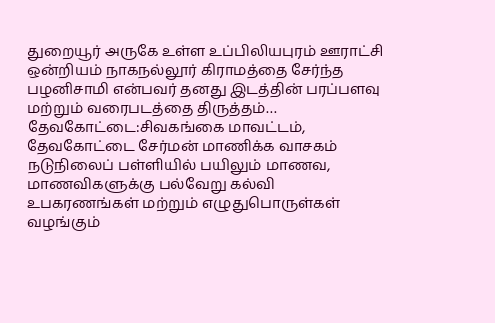துறையூர் அருகே உள்ள உப்பிலியபுரம் ஊராட்சி ஒன்றியம் நாகநல்லூர் கிராமத்தை சேர்ந்த பழனிசாமி என்பவர் தனது இடத்தின் பரப்பளவு மற்றும் வரைபடத்தை திருத்தம்…
தேவகோட்டை:சிவகங்கை மாவட்டம், தேவகோட்டை சேர்மன் மாணிக்க வாசகம் நடுநிலைப் பள்ளியில் பயிலும் மாணவ, மாணவிகளுக்கு பல்வேறு கல்வி உபகரணங்கள் மற்றும் எழுதுபொருள்கள் வழங்கும்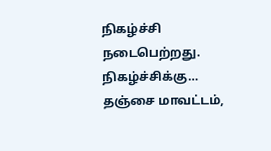நிகழ்ச்சி நடைபெற்றது. நிகழ்ச்சிக்கு…
தஞ்சை மாவட்டம்,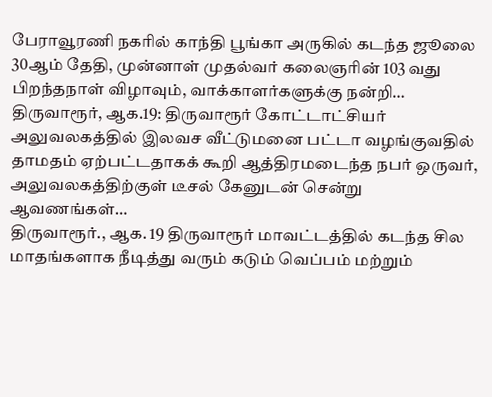பேராவூரணி நகரில் காந்தி பூங்கா அருகில் கடந்த ஜூலை 30ஆம் தேதி, முன்னாள் முதல்வர் கலைஞரின் 103 வது பிறந்தநாள் விழாவும், வாக்காளர்களுக்கு நன்றி…
திருவாரூர், ஆக.19: திருவாரூர் கோட்டாட்சியர் அலுவலகத்தில் இலவச வீட்டுமனை பட்டா வழங்குவதில் தாமதம் ஏற்பட்டதாகக் கூறி ஆத்திரமடைந்த நபர் ஒருவர், அலுவலகத்திற்குள் டீசல் கேனுடன் சென்று ஆவணங்கள்…
திருவாரூர்., ஆக. 19 திருவாரூர் மாவட்டத்தில் கடந்த சில மாதங்களாக நீடித்து வரும் கடும் வெப்பம் மற்றும்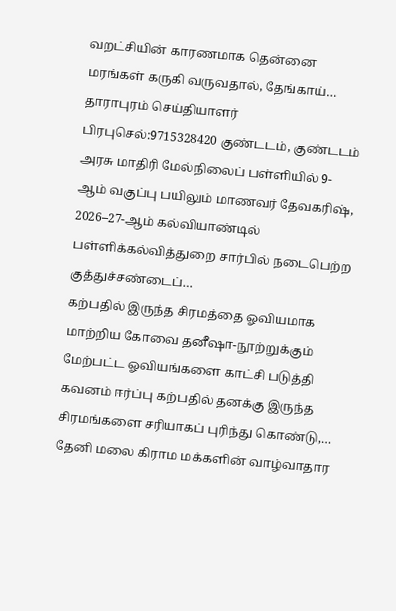வறட்சியின் காரணமாக தென்னை மரங்கள் கருகி வருவதால், தேங்காய்…
தாராபுரம் செய்தியாளர் பிரபுசெல்:9715328420 குண்டடம், குண்டடம் அரசு மாதிரி மேல்நிலைப் பள்ளியில் 9-ஆம் வகுப்பு பயிலும் மாணவர் தேவகரிஷ், 2026–27-ஆம் கல்வியாண்டில் பள்ளிக்கல்வித்துறை சார்பில் நடைபெற்ற குத்துச்சண்டைப்…
கற்பதில் இருந்த சிரமத்தை ஓவியமாக மாற்றிய கோவை தனீஷா-நூற்றுக்கும் மேற்பட்ட ஓவியங்களை காட்சி படுத்தி கவனம் ஈர்ப்பு கற்பதில் தனக்கு இருந்த சிரமங்களை சரியாகப் புரிந்து கொண்டு,…
தேனி மலை கிராம மக்களின் வாழ்வாதார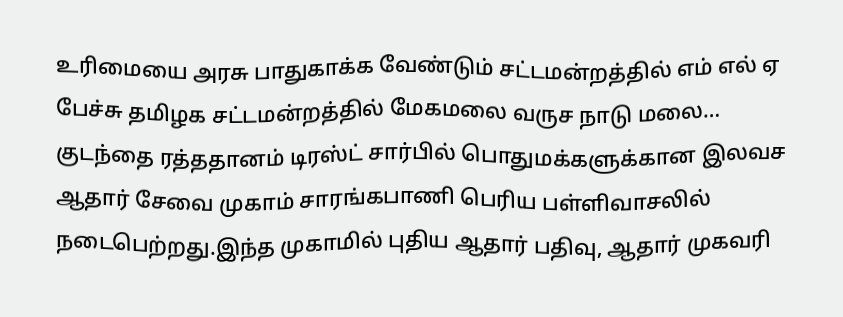உரிமையை அரசு பாதுகாக்க வேண்டும் சட்டமன்றத்தில் எம் எல் ஏ பேச்சு தமிழக சட்டமன்றத்தில் மேகமலை வருச நாடு மலை…
குடந்தை ரத்ததானம் டிரஸ்ட் சார்பில் பொதுமக்களுக்கான இலவச ஆதார் சேவை முகாம் சாரங்கபாணி பெரிய பள்ளிவாசலில் நடைபெற்றது.இந்த முகாமில் புதிய ஆதார் பதிவு, ஆதார் முகவரி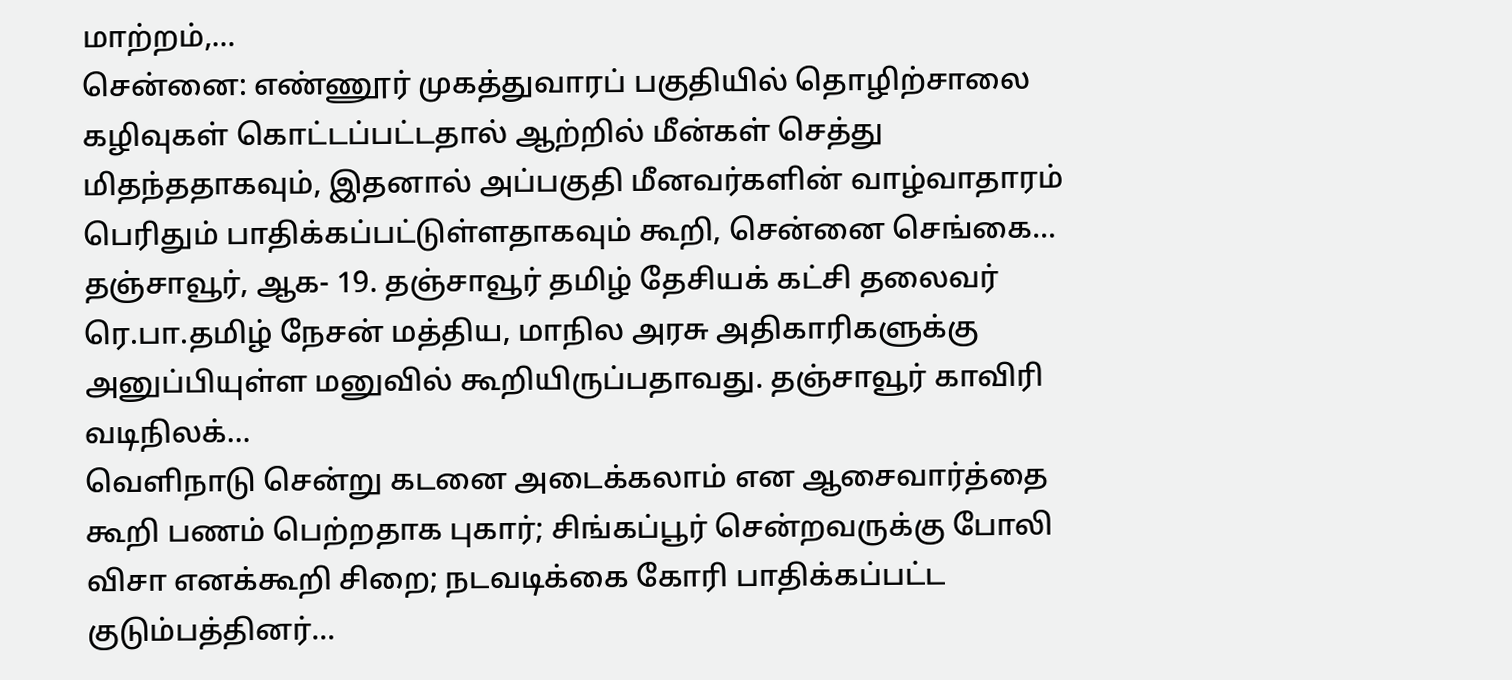மாற்றம்,…
சென்னை: எண்ணூர் முகத்துவாரப் பகுதியில் தொழிற்சாலை கழிவுகள் கொட்டப்பட்டதால் ஆற்றில் மீன்கள் செத்து மிதந்ததாகவும், இதனால் அப்பகுதி மீனவர்களின் வாழ்வாதாரம் பெரிதும் பாதிக்கப்பட்டுள்ளதாகவும் கூறி, சென்னை செங்கை…
தஞ்சாவூர், ஆக- 19. தஞ்சாவூர் தமிழ் தேசியக் கட்சி தலைவர் ரெ.பா.தமிழ் நேசன் மத்திய, மாநில அரசு அதிகாரிகளுக்கு அனுப்பியுள்ள மனுவில் கூறியிருப்பதாவது. தஞ்சாவூர் காவிரி வடிநிலக்…
வெளிநாடு சென்று கடனை அடைக்கலாம் என ஆசைவார்த்தை கூறி பணம் பெற்றதாக புகார்; சிங்கப்பூர் சென்றவருக்கு போலி விசா எனக்கூறி சிறை; நடவடிக்கை கோரி பாதிக்கப்பட்ட குடும்பத்தினர்…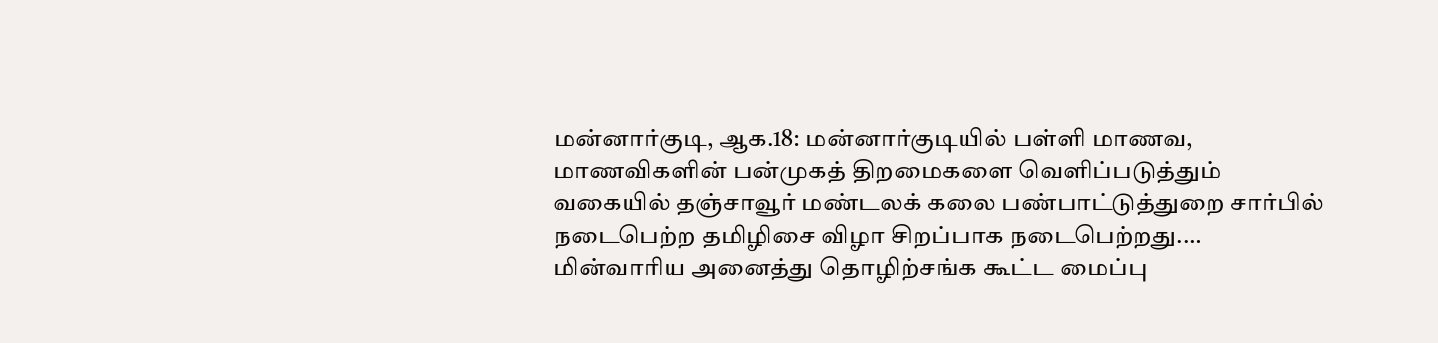மன்னார்குடி, ஆக.18: மன்னார்குடியில் பள்ளி மாணவ, மாணவிகளின் பன்முகத் திறமைகளை வெளிப்படுத்தும் வகையில் தஞ்சாவூர் மண்டலக் கலை பண்பாட்டுத்துறை சார்பில் நடைபெற்ற தமிழிசை விழா சிறப்பாக நடைபெற்றது.…
மின்வாரிய அனைத்து தொழிற்சங்க கூட்ட மைப்பு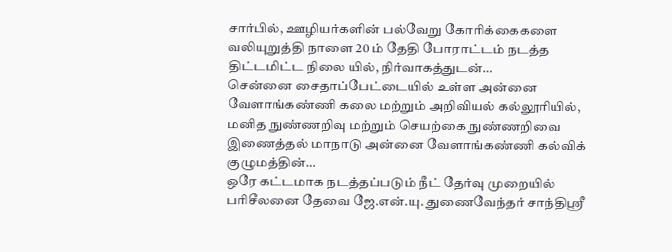சார்பில், ஊழியர்களின் பல்வேறு கோரிக்கைகளை வலியுறுத்தி நாளை 20 ம் தேதி போராட்டம் நடத்த திட்டமிட்ட நிலை யில், நிர்வாகத்துடன்…
சென்னை சைதாப்பேட்டையில் உள்ள அன்னை வேளாங்கண்ணி கலை மற்றும் அறிவியல் கல்லூரியில், மனித நுண்ணறிவு மற்றும் செயற்கை நுண்ணறிவை இணைத்தல் மாநாடு அன்னை வேளாங்கண்ணி கல்விக் குழுமத்தின்…
ஒரே கட்டமாக நடத்தப்படும் நீட் தேர்வு முறையில் பரிசீலனை தேவை ஜே.என்.யு. துணைவேந்தர் சாந்திஸ்ரீ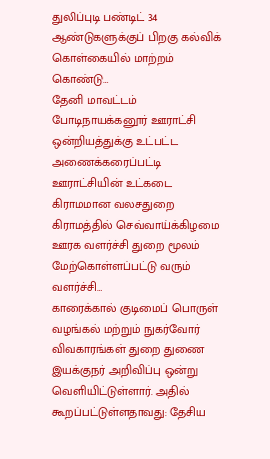துலிப்புடி பண்டிட் 34 ஆண்டுகளுக்குப் பிறகு கல்விக் கொள்கையில் மாற்றம் கொண்டு…
தேனி மாவட்டம் போடிநாயக்கனூர் ஊராட்சி ஒன்றியத்துக்கு உட்பட்ட அணைக்கரைப்பட்டி ஊராட்சியின் உட்கடை கிராமமான வலசதுறை கிராமத்தில் செவ்வாய்க்கிழமை ஊரக வளர்ச்சி துறை மூலம் மேற்கொள்ளப்பட்டு வரும் வளர்ச்சி…
காரைக்கால் குடிமைப் பொருள் வழங்கல் மற்றும் நுகர்வோர் விவகாரங்கள் துறை துணை இயக்குநர் அறிவிப்பு ஒன்று வெளியிட்டுள்ளார். அதில் கூறப்பட்டுள்ளதாவது: தேசிய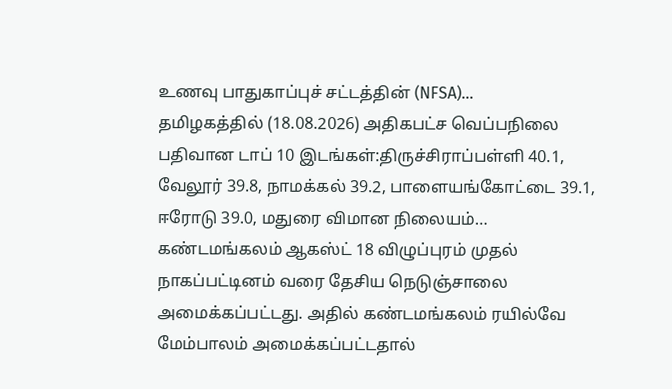உணவு பாதுகாப்புச் சட்டத்தின் (NFSA)…
தமிழகத்தில் (18.08.2026) அதிகபட்ச வெப்பநிலை பதிவான டாப் 10 இடங்கள்:திருச்சிராப்பள்ளி 40.1, வேலூர் 39.8, நாமக்கல் 39.2, பாளையங்கோட்டை 39.1, ஈரோடு 39.0, மதுரை விமான நிலையம்…
கண்டமங்கலம் ஆகஸ்ட் 18 விழுப்புரம் முதல் நாகப்பட்டினம் வரை தேசிய நெடுஞ்சாலை அமைக்கப்பட்டது. அதில் கண்டமங்கலம் ரயில்வே மேம்பாலம் அமைக்கப்பட்டதால்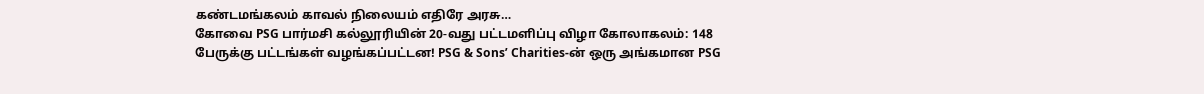கண்டமங்கலம் காவல் நிலையம் எதிரே அரசு…
கோவை PSG பார்மசி கல்லூரியின் 20-வது பட்டமளிப்பு விழா கோலாகலம்: 148 பேருக்கு பட்டங்கள் வழங்கப்பட்டன! PSG & Sons’ Charities-ன் ஒரு அங்கமான PSG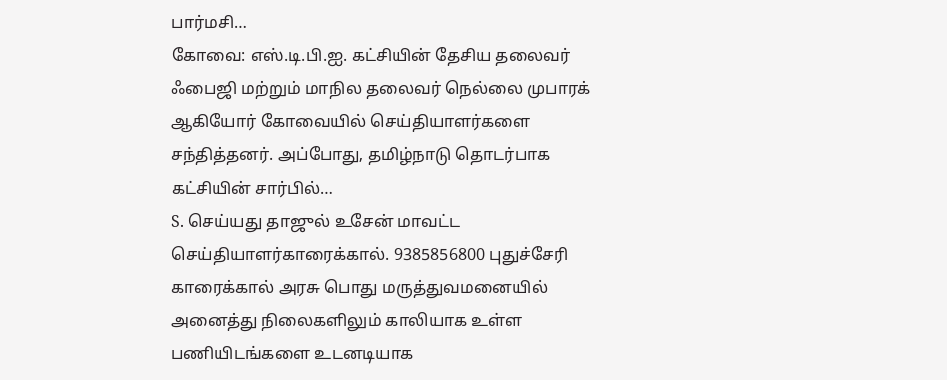பார்மசி…
கோவை: எஸ்.டி.பி.ஐ. கட்சியின் தேசிய தலைவர் ஃபைஜி மற்றும் மாநில தலைவர் நெல்லை முபாரக் ஆகியோர் கோவையில் செய்தியாளர்களை சந்தித்தனர். அப்போது, தமிழ்நாடு தொடர்பாக கட்சியின் சார்பில்…
S. செய்யது தாஜுல் உசேன் மாவட்ட செய்தியாளர்காரைக்கால். 9385856800 புதுச்சேரி காரைக்கால் அரசு பொது மருத்துவமனையில் அனைத்து நிலைகளிலும் காலியாக உள்ள பணியிடங்களை உடனடியாக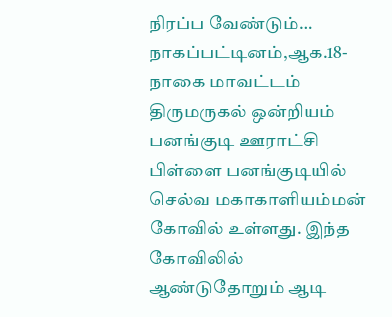நிரப்ப வேண்டும்…
நாகப்பட்டினம்,ஆக.18-நாகை மாவட்டம் திருமருகல் ஒன்றியம் பனங்குடி ஊராட்சி பிள்ளை பனங்குடியில் செல்வ மகாகாளியம்மன் கோவில் உள்ளது. இந்த கோவிலில் ஆண்டுதோறும் ஆடி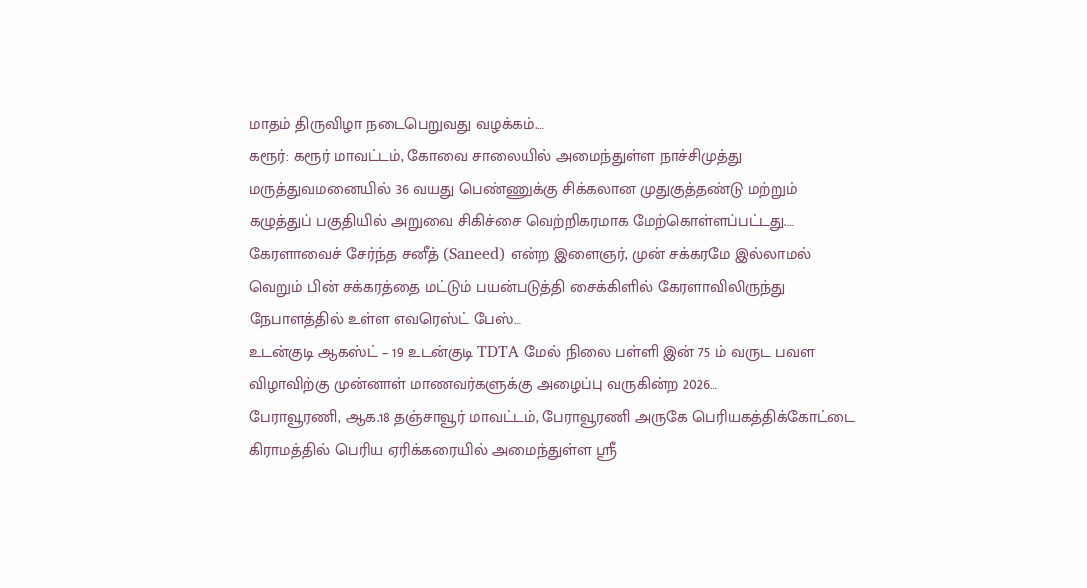மாதம் திருவிழா நடைபெறுவது வழக்கம்.…
கரூர்: கரூர் மாவட்டம், கோவை சாலையில் அமைந்துள்ள நாச்சிமுத்து மருத்துவமனையில் 36 வயது பெண்ணுக்கு சிக்கலான முதுகுத்தண்டு மற்றும் கழுத்துப் பகுதியில் அறுவை சிகிச்சை வெற்றிகரமாக மேற்கொள்ளப்பட்டது.…
கேரளாவைச் சேர்ந்த சனீத் (Saneed) என்ற இளைஞர், முன் சக்கரமே இல்லாமல் வெறும் பின் சக்கரத்தை மட்டும் பயன்படுத்தி சைக்கிளில் கேரளாவிலிருந்து நேபாளத்தில் உள்ள எவரெஸ்ட் பேஸ்…
உடன்குடி ஆகஸ்ட் – 19 உடன்குடி TDTA மேல் நிலை பள்ளி இன் 75 ம் வருட பவள விழாவிற்கு முன்னாள் மாணவர்களுக்கு அழைப்பு வருகின்ற 2026…
பேராவூரணி, ஆக.18 தஞ்சாவூர் மாவட்டம், பேராவூரணி அருகே பெரியகத்திக்கோட்டை கிராமத்தில் பெரிய ஏரிக்கரையில் அமைந்துள்ள ஸ்ரீ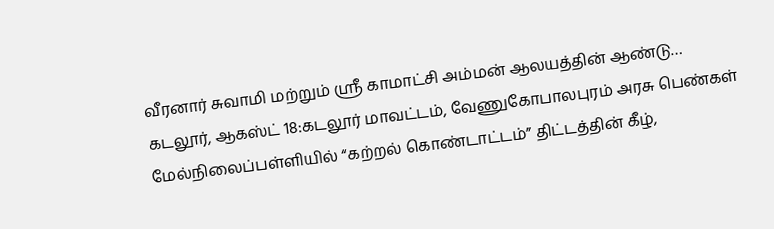வீரனார் சுவாமி மற்றும் ஸ்ரீ காமாட்சி அம்மன் ஆலயத்தின் ஆண்டு…
கடலூர், ஆகஸ்ட் 18:கடலூர் மாவட்டம், வேணுகோபாலபுரம் அரசு பெண்கள் மேல்நிலைப்பள்ளியில் “கற்றல் கொண்டாட்டம்” திட்டத்தின் கீழ்,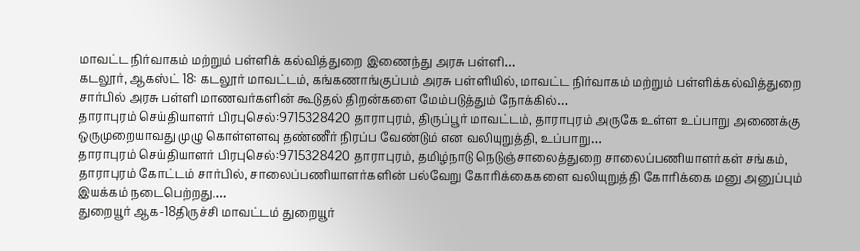மாவட்ட நிர்வாகம் மற்றும் பள்ளிக் கல்வித்துறை இணைந்து அரசு பள்ளி…
கடலூர், ஆகஸ்ட் 18: கடலூர் மாவட்டம், கங்கணாங்குப்பம் அரசு பள்ளியில், மாவட்ட நிர்வாகம் மற்றும் பள்ளிக்கல்வித்துறை சார்பில் அரசு பள்ளி மாணவர்களின் கூடுதல் திறன்களை மேம்படுத்தும் நோக்கில்…
தாராபுரம் செய்தியாளர் பிரபுசெல்:9715328420 தாராபுரம், திருப்பூர் மாவட்டம், தாராபுரம் அருகே உள்ள உப்பாறு அணைக்கு ஒருமுறையாவது முழு கொள்ளளவு தண்ணீர் நிரப்ப வேண்டும் என வலியுறுத்தி, உப்பாறு…
தாராபுரம் செய்தியாளர் பிரபுசெல்:9715328420 தாராபுரம், தமிழ்நாடு நெடுஞ்சாலைத்துறை சாலைப்பணியாளர்கள் சங்கம், தாராபுரம் கோட்டம் சார்பில், சாலைப்பணியாளர்களின் பல்வேறு கோரிக்கைகளை வலியுறுத்தி கோரிக்கை மனு அனுப்பும் இயக்கம் நடைபெற்றது.…
துறையூர் ஆக-18திருச்சி மாவட்டம் துறையூர்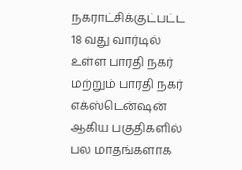நகராட்சிக்குட்பட்ட 18 வது வார்டில் உள்ள பாரதி நகர் மற்றும் பாரதி நகர் எக்ஸ்டென்ஷன் ஆகிய பகுதிகளில் பல மாதங்களாக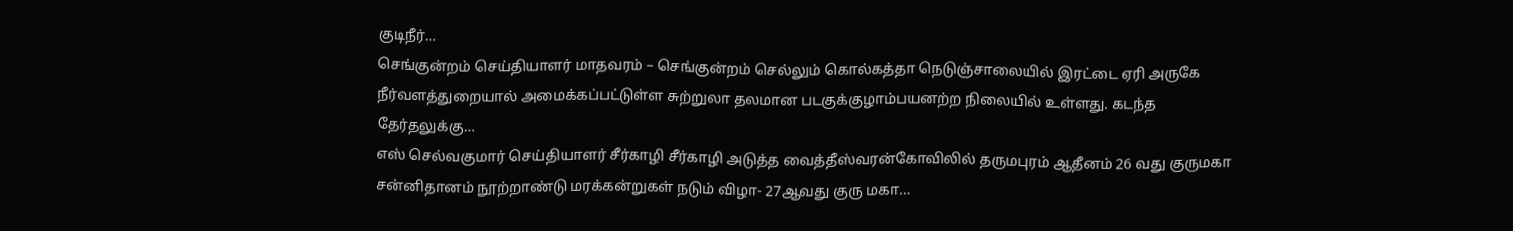குடிநீர்…
செங்குன்றம் செய்தியாளர் மாதவரம் – செங்குன்றம் செல்லும் கொல்கத்தா நெடுஞ்சாலையில் இரட்டை ஏரி அருகே நீர்வளத்துறையால் அமைக்கப்பட்டுள்ள சுற்றுலா தலமான படகுக்குழாம்பயனற்ற நிலையில் உள்ளது. கடந்த தேர்தலுக்கு…
எஸ் செல்வகுமார் செய்தியாளர் சீர்காழி சீர்காழி அடுத்த வைத்தீஸ்வரன்கோவிலில் தருமபுரம் ஆதீனம் 26 வது குருமகா சன்னிதானம் நூற்றாண்டு மரக்கன்றுகள் நடும் விழா- 27ஆவது குரு மகா…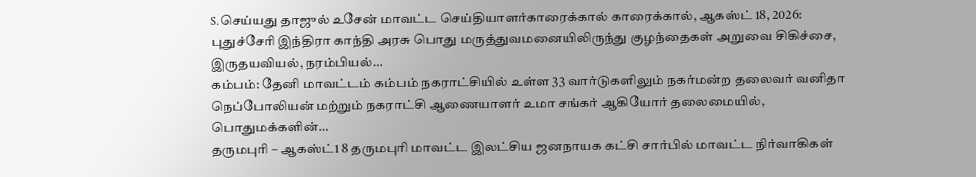S.செய்யது தாஜுல் உசேன் மாவட்ட செய்தியாளர்காரைக்கால் காரைக்கால், ஆகஸ்ட் 18, 2026: புதுச்சேரி இந்திரா காந்தி அரசு பொது மருத்துவமனையிலிருந்து குழந்தைகள் அறுவை சிகிச்சை, இருதயவியல், நரம்பியல்…
கம்பம்: தேனி மாவட்டம் கம்பம் நகராட்சியில் உள்ள 33 வார்டுகளிலும் நகர்மன்ற தலைவர் வனிதா நெப்போலியன் மற்றும் நகராட்சி ஆணையாளர் உமா சங்கர் ஆகியோர் தலைமையில், பொதுமக்களின்…
தருமபுரி – ஆகஸ்ட்1 8 தருமபுரி மாவட்ட இலட்சிய ஜனநாயக கட்சி சார்பில் மாவட்ட நிர்வாகிகள்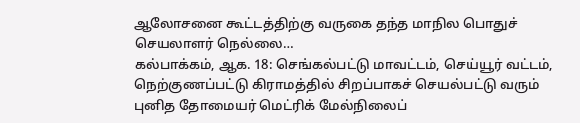ஆலோசனை கூட்டத்திற்கு வருகை தந்த மாநில பொதுச் செயலாளர் நெல்லை…
கல்பாக்கம், ஆக. 18: செங்கல்பட்டு மாவட்டம், செய்யூர் வட்டம், நெற்குணப்பட்டு கிராமத்தில் சிறப்பாகச் செயல்பட்டு வரும் புனித தோமையர் மெட்ரிக் மேல்நிலைப்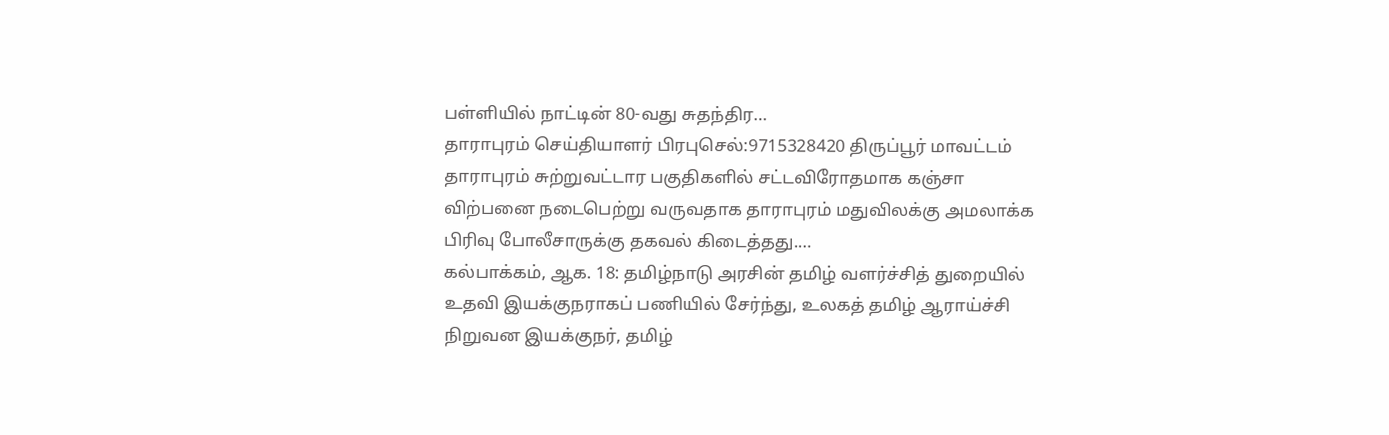பள்ளியில் நாட்டின் 80-வது சுதந்திர…
தாராபுரம் செய்தியாளர் பிரபுசெல்:9715328420 திருப்பூர் மாவட்டம் தாராபுரம் சுற்றுவட்டார பகுதிகளில் சட்டவிரோதமாக கஞ்சா விற்பனை நடைபெற்று வருவதாக தாராபுரம் மதுவிலக்கு அமலாக்க பிரிவு போலீசாருக்கு தகவல் கிடைத்தது.…
கல்பாக்கம், ஆக. 18: தமிழ்நாடு அரசின் தமிழ் வளர்ச்சித் துறையில் உதவி இயக்குநராகப் பணியில் சேர்ந்து, உலகத் தமிழ் ஆராய்ச்சி நிறுவன இயக்குநர், தமிழ்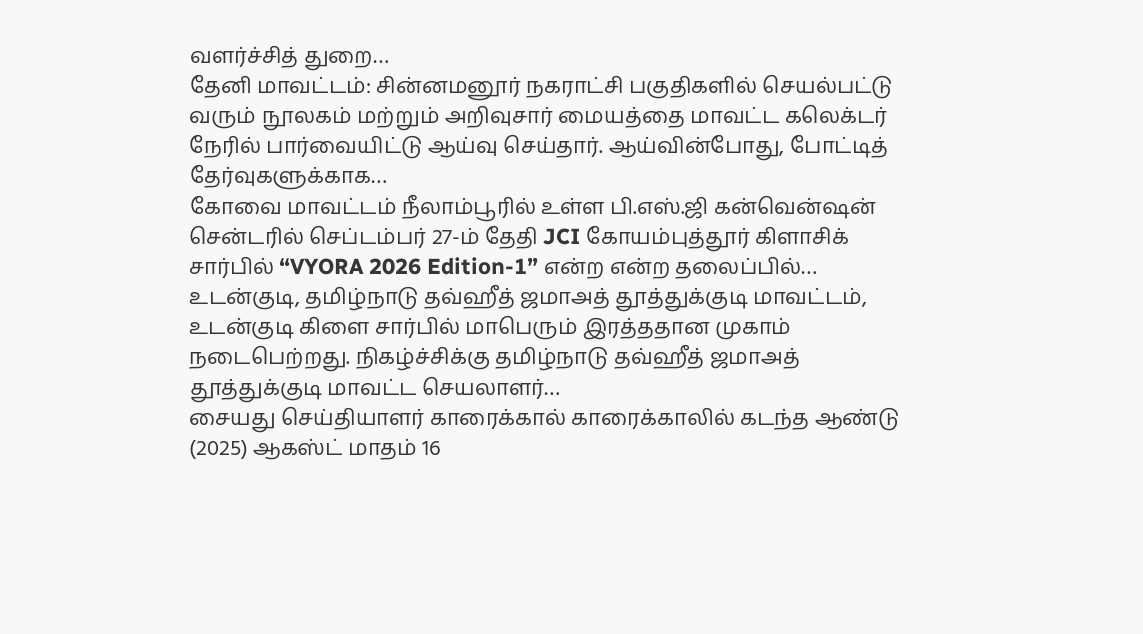வளர்ச்சித் துறை…
தேனி மாவட்டம்: சின்னமனூர் நகராட்சி பகுதிகளில் செயல்பட்டு வரும் நூலகம் மற்றும் அறிவுசார் மையத்தை மாவட்ட கலெக்டர் நேரில் பார்வையிட்டு ஆய்வு செய்தார். ஆய்வின்போது, போட்டித் தேர்வுகளுக்காக…
கோவை மாவட்டம் நீலாம்பூரில் உள்ள பி.எஸ்.ஜி கன்வென்ஷன் சென்டரில் செப்டம்பர் 27-ம் தேதி JCI கோயம்புத்தூர் கிளாசிக் சார்பில் “VYORA 2026 Edition-1” என்ற என்ற தலைப்பில்…
உடன்குடி, தமிழ்நாடு தவ்ஹீத் ஜமாஅத் தூத்துக்குடி மாவட்டம், உடன்குடி கிளை சார்பில் மாபெரும் இரத்ததான முகாம் நடைபெற்றது. நிகழ்ச்சிக்கு தமிழ்நாடு தவ்ஹீத் ஜமாஅத் தூத்துக்குடி மாவட்ட செயலாளர்…
சையது செய்தியாளர் காரைக்கால் காரைக்காலில் கடந்த ஆண்டு (2025) ஆகஸ்ட் மாதம் 16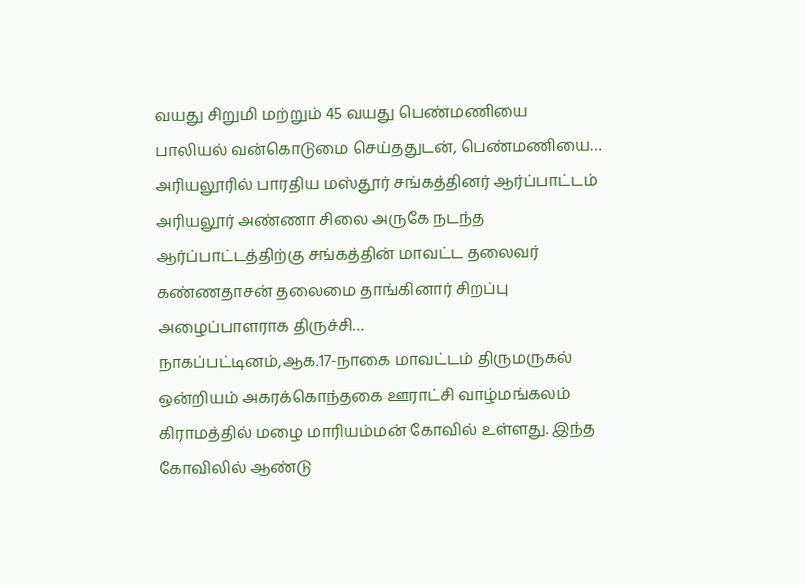வயது சிறுமி மற்றும் 45 வயது பெண்மணியை பாலியல் வன்கொடுமை செய்ததுடன், பெண்மணியை…
அரியலூரில் பாரதிய மஸ்தூர் சங்கத்தினர் ஆர்ப்பாட்டம் அரியலூர் அண்ணா சிலை அருகே நடந்த ஆர்ப்பாட்டத்திற்கு சங்கத்தின் மாவட்ட தலைவர் கண்ணதாசன் தலைமை தாங்கினார் சிறப்பு அழைப்பாளராக திருச்சி…
நாகப்பட்டினம்,ஆக.17-நாகை மாவட்டம் திருமருகல் ஒன்றியம் அகரக்கொந்தகை ஊராட்சி வாழ்மங்கலம் கிராமத்தில் மழை மாரியம்மன் கோவில் உள்ளது. இந்த கோவிலில் ஆண்டு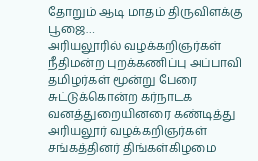தோறும் ஆடி மாதம் திருவிளக்கு பூஜை…
அரியலூரில் வழக்கறிஞர்கள் நீதிமன்ற புறக்கணிப்பு அப்பாவி தமிழர்கள் மூன்று பேரை சுட்டுக்கொன்ற கர்நாடக வனத்துறையினரை கண்டித்து அரியலூர் வழக்கறிஞர்கள் சங்கத்தினர் திங்கள்கிழமை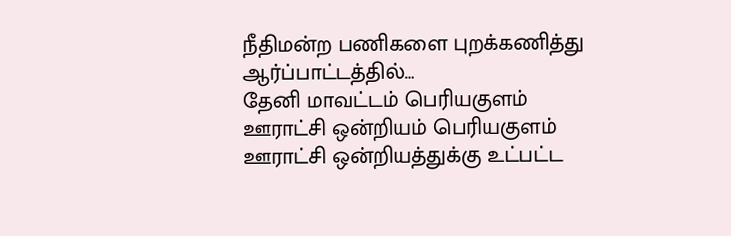நீதிமன்ற பணிகளை புறக்கணித்து ஆர்ப்பாட்டத்தில்…
தேனி மாவட்டம் பெரியகுளம் ஊராட்சி ஒன்றியம் பெரியகுளம் ஊராட்சி ஒன்றியத்துக்கு உட்பட்ட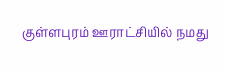குள்ளபுரம் ஊராட்சியில் நமது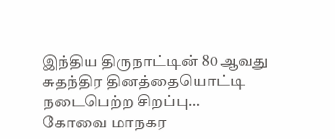இந்திய திருநாட்டின் 80 ஆவது சுதந்திர தினத்தையொட்டி நடைபெற்ற சிறப்பு…
கோவை மாநகர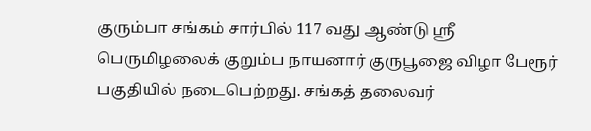குரும்பா சங்கம் சார்பில் 117 வது ஆண்டு ஸ்ரீ பெருமிழலைக் குறும்ப நாயனார் குருபூஜை விழா பேரூர் பகுதியில் நடைபெற்றது. சங்கத் தலைவர்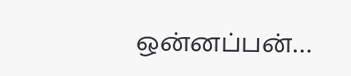ஒன்னப்பன்…